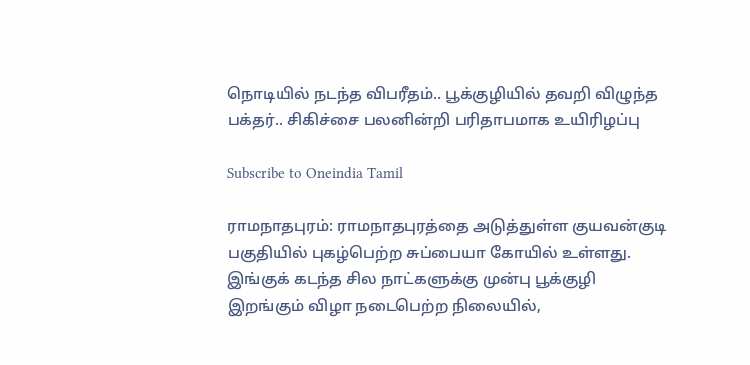நொடியில் நடந்த விபரீதம்.. பூக்குழியில் தவறி விழுந்த பக்தர்.. சிகிச்சை பலனின்றி பரிதாபமாக உயிரிழப்பு

Subscribe to Oneindia Tamil

ராமநாதபுரம்: ராமநாதபுரத்தை அடுத்துள்ள குயவன்குடி பகுதியில் புகழ்பெற்ற சுப்பையா கோயில் உள்ளது. இங்குக் கடந்த சில நாட்களுக்கு முன்பு பூக்குழி இறங்கும் விழா நடைபெற்ற நிலையில்,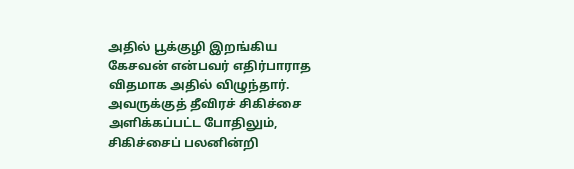அதில் பூக்குழி இறங்கிய கேசவன் என்பவர் எதிர்பாராத விதமாக அதில் விழுந்தார். அவருக்குத் தீவிரச் சிகிச்சை அளிக்கப்பட்ட போதிலும், சிகிச்சைப் பலனின்றி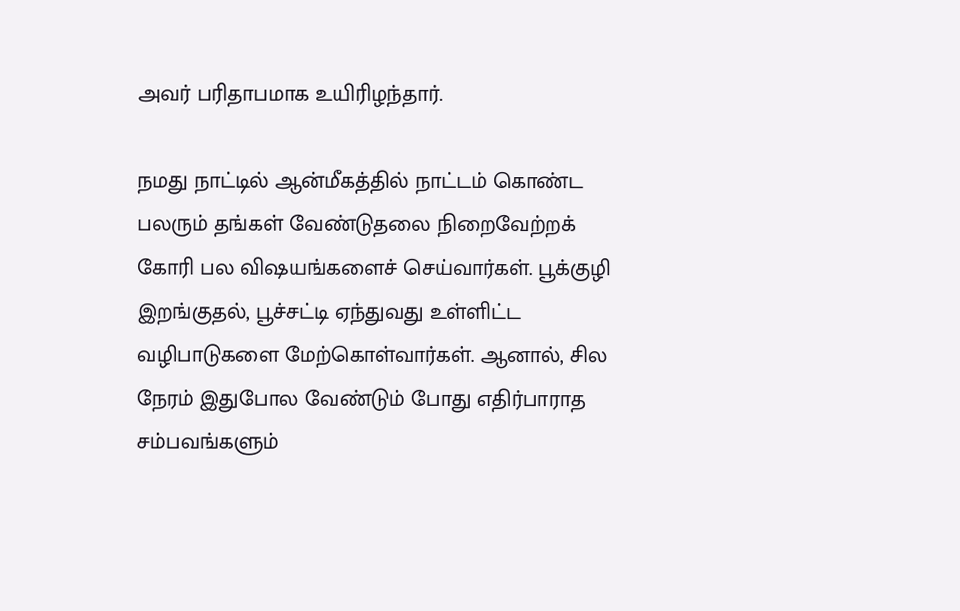அவர் பரிதாபமாக உயிரிழந்தார்.

நமது நாட்டில் ஆன்மீகத்தில் நாட்டம் கொண்ட பலரும் தங்கள் வேண்டுதலை நிறைவேற்றக் கோரி பல விஷயங்களைச் செய்வார்கள். பூக்குழி இறங்குதல், பூச்சட்டி ஏந்துவது உள்ளிட்ட வழிபாடுகளை மேற்கொள்வார்கள். ஆனால், சில நேரம் இதுபோல வேண்டும் போது எதிர்பாராத சம்பவங்களும்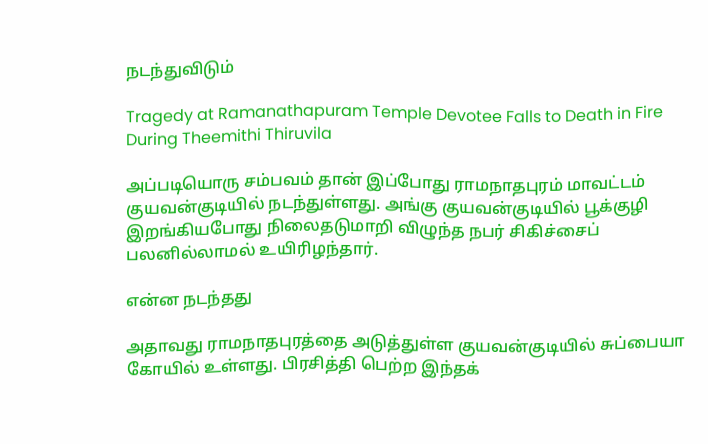நடந்துவிடும்

Tragedy at Ramanathapuram Temple Devotee Falls to Death in Fire During Theemithi Thiruvila

அப்படியொரு சம்பவம் தான் இப்போது ராமநாதபுரம் மாவட்டம் குயவன்குடியில் நடந்துள்ளது. அங்கு குயவன்குடியில் பூக்குழி இறங்கியபோது நிலைதடுமாறி விழுந்த நபர் சிகிச்சைப் பலனில்லாமல் உயிரிழந்தார்.

என்ன நடந்தது

அதாவது ராமநாதபுரத்தை அடுத்துள்ள குயவன்குடியில் சுப்பையா கோயில் உள்ளது. பிரசித்தி பெற்ற இந்தக்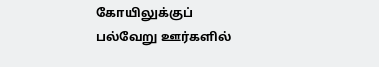கோயிலுக்குப் பல்வேறு ஊர்களில்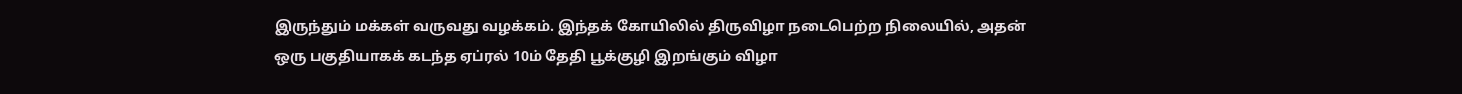இருந்தும் மக்கள் வருவது வழக்கம். இந்தக் கோயிலில் திருவிழா நடைபெற்ற நிலையில், அதன் ஒரு பகுதியாகக் கடந்த ஏப்ரல் 10ம் தேதி பூக்குழி இறங்கும் விழா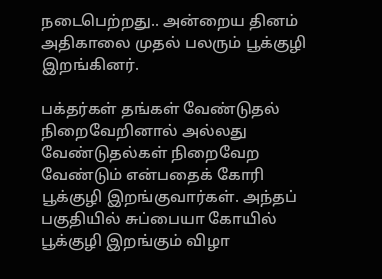நடைபெற்றது.. அன்றைய தினம் அதிகாலை முதல் பலரும் பூக்குழி இறங்கினர்.

பக்தர்கள் தங்கள் வேண்டுதல் நிறைவேறினால் அல்லது வேண்டுதல்கள் நிறைவேற வேண்டும் என்பதைக் கோரி பூக்குழி இறங்குவார்கள். அந்தப் பகுதியில் சுப்பையா கோயில் பூக்குழி இறங்கும் விழா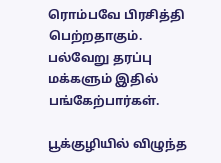ரொம்பவே பிரசித்தி பெற்றதாகும். பல்வேறு தரப்பு மக்களும் இதில் பங்கேற்பார்கள்.

பூக்குழியில் விழுந்த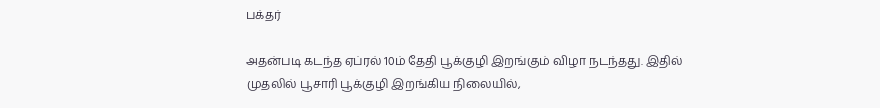பக்தர்

அதன்படி கடந்த ஏப்ரல் 10ம் தேதி பூக்குழி இறங்கும் விழா நடந்தது. இதில் முதலில் பூசாரி பூக்குழி இறங்கிய நிலையில்,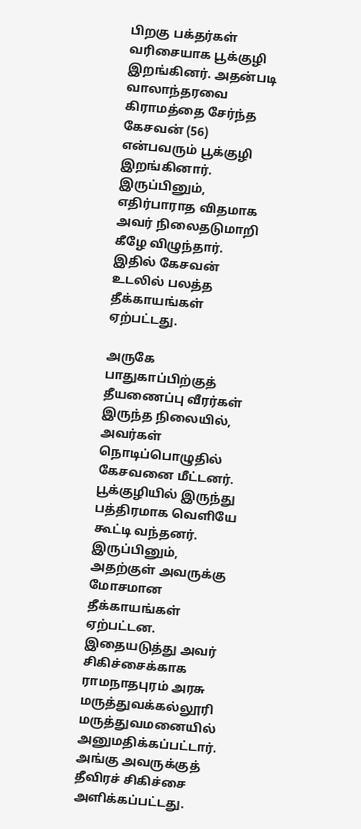பிறகு பக்தர்கள் வரிசையாக பூக்குழி இறங்கினர். அதன்படி வாலாந்தரவை கிராமத்தை சேர்ந்த கேசவன் (56) என்பவரும் பூக்குழி இறங்கினார். இருப்பினும், எதிர்பாராத விதமாக அவர் நிலைதடுமாறி கீழே விழுந்தார். இதில் கேசவன் உடலில் பலத்த தீக்காயங்கள் ஏற்பட்டது.

அருகே பாதுகாப்பிற்குத் தீயணைப்பு வீரர்கள் இருந்த நிலையில், அவர்கள் நொடிப்பொழுதில் கேசவனை மீட்டனர். பூக்குழியில் இருந்து பத்திரமாக வெளியே கூட்டி வந்தனர். இருப்பினும், அதற்குள் அவருக்கு மோசமான தீக்காயங்கள் ஏற்பட்டன. இதையடுத்து அவர் சிகிச்சைக்காக ராமநாதபுரம் அரசு மருத்துவக்கல்லூரி மருத்துவமனையில் அனுமதிக்கப்பட்டார். அங்கு அவருக்குத் தீவிரச் சிகிச்சை அளிக்கப்பட்டது.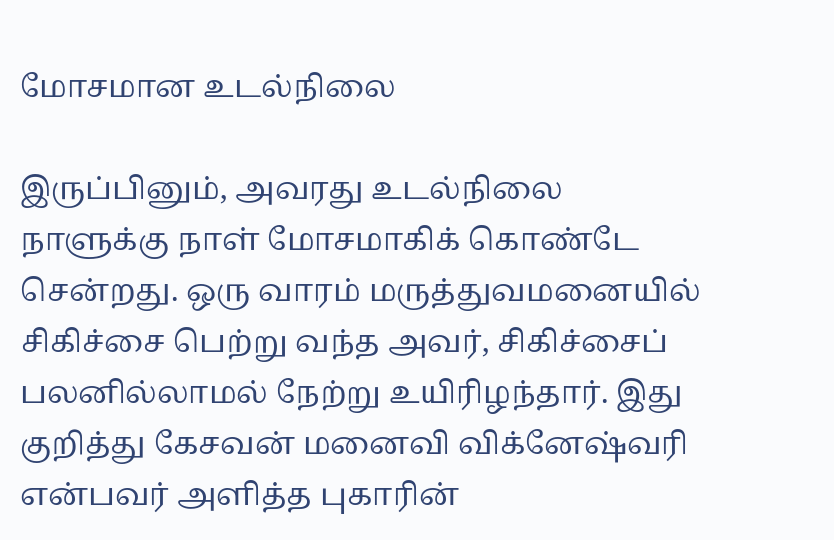மோசமான உடல்நிலை

இருப்பினும், அவரது உடல்நிலை நாளுக்கு நாள் மோசமாகிக் கொண்டே சென்றது. ஒரு வாரம் மருத்துவமனையில் சிகிச்சை பெற்று வந்த அவர், சிகிச்சைப் பலனில்லாமல் நேற்று உயிரிழந்தார். இது குறித்து கேசவன் மனைவி விக்னேஷ்வரி என்பவர் அளித்த புகாரின்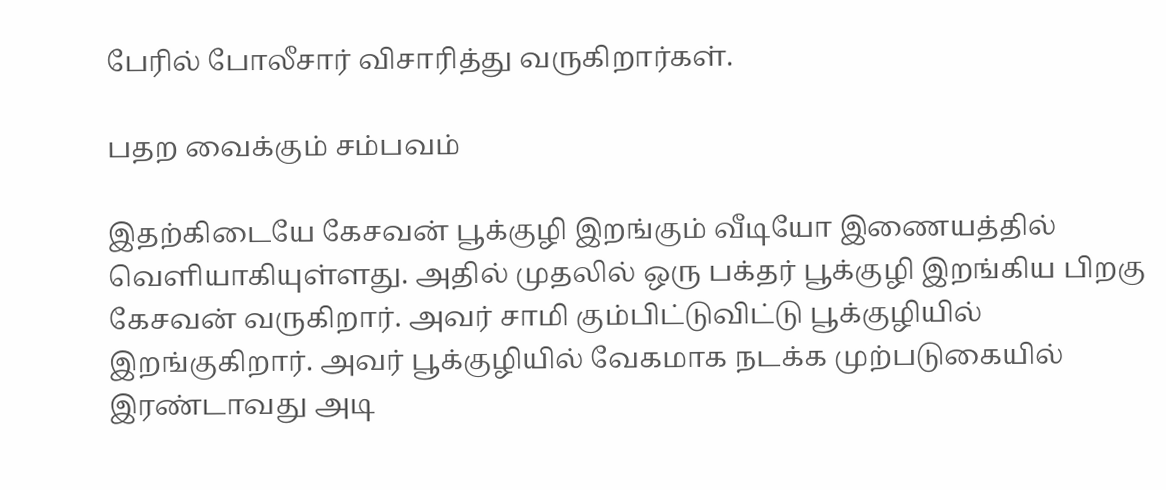பேரில் போலீசார் விசாரித்து வருகிறார்கள்.

பதற வைக்கும் சம்பவம்

இதற்கிடையே கேசவன் பூக்குழி இறங்கும் வீடியோ இணையத்தில் வெளியாகியுள்ளது. அதில் முதலில் ஒரு பக்தர் பூக்குழி இறங்கிய பிறகு கேசவன் வருகிறார். அவர் சாமி கும்பிட்டுவிட்டு பூக்குழியில் இறங்குகிறார். அவர் பூக்குழியில் வேகமாக நடக்க முற்படுகையில் இரண்டாவது அடி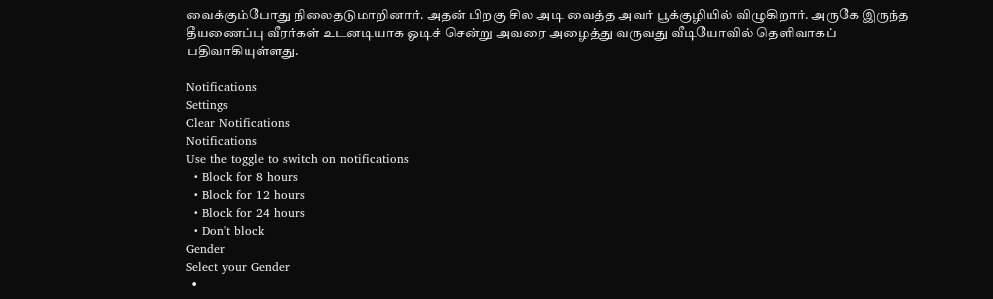வைக்கும்போது நிலைதடுமாறினார். அதன் பிறகு சில அடி வைத்த அவர் பூக்குழியில் விழுகிறார். அருகே இருந்த தீயணைப்பு வீரர்கள் உடனடியாக ஓடிச் சென்று அவரை அழைத்து வருவது வீடியோவில் தெளிவாகப் பதிவாகியுள்ளது.

Notifications
Settings
Clear Notifications
Notifications
Use the toggle to switch on notifications
  • Block for 8 hours
  • Block for 12 hours
  • Block for 24 hours
  • Don't block
Gender
Select your Gender
  •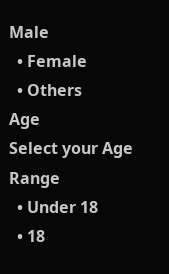Male
  • Female
  • Others
Age
Select your Age Range
  • Under 18
  • 18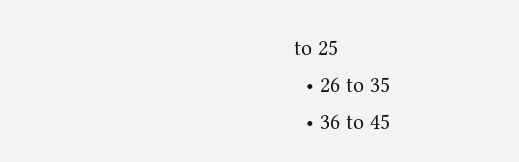to 25
  • 26 to 35
  • 36 to 45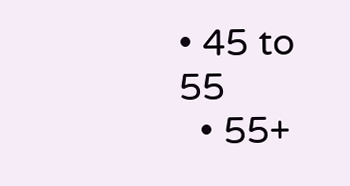• 45 to 55
  • 55+